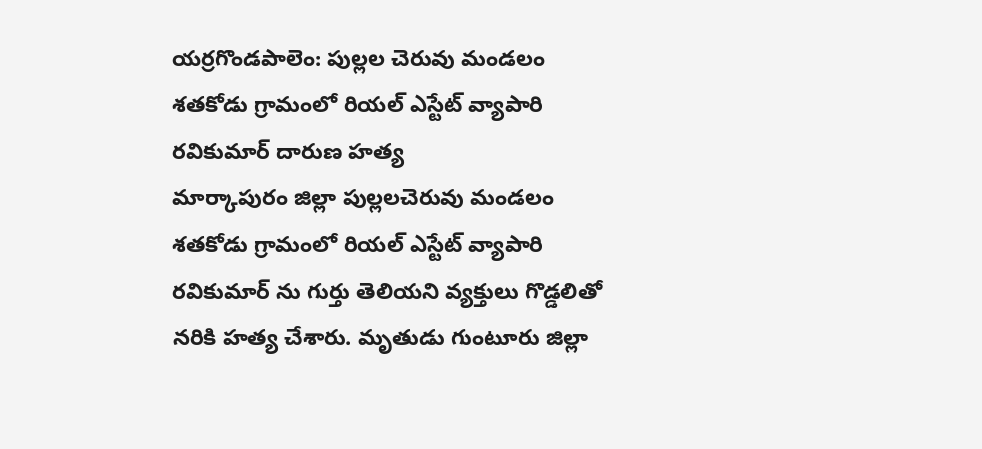యర్రగొండపాలెం: పుల్లల చెరువు మండలం శతకోడు గ్రామంలో రియల్ ఎస్టేట్ వ్యాపారి రవికుమార్ దారుణ హత్య
మార్కాపురం జిల్లా పుల్లలచెరువు మండలం శతకోడు గ్రామంలో రియల్ ఎస్టేట్ వ్యాపారి రవికుమార్ ను గుర్తు తెలియని వ్యక్తులు గొడ్డలితో నరికి హత్య చేశారు. మృతుడు గుంటూరు జిల్లా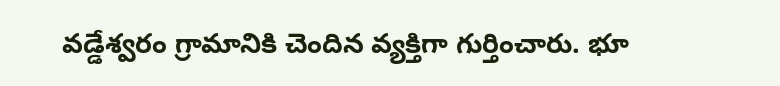వడ్డేశ్వరం గ్రామానికి చెందిన వ్యక్తిగా గుర్తించారు. భూ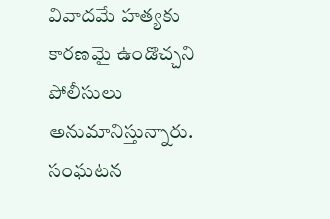వివాదమే హత్యకు కారణమై ఉండొచ్చని పోలీసులు అనుమానిస్తున్నారు. సంఘటన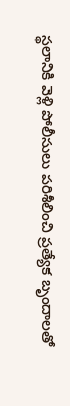స్థలానికి వెళ్లి పోలీసులు పరిశీలించి ప్రత్యేక బృందాలతో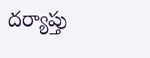దర్యాప్తు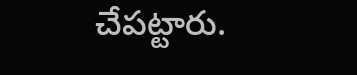చేపట్టారు.